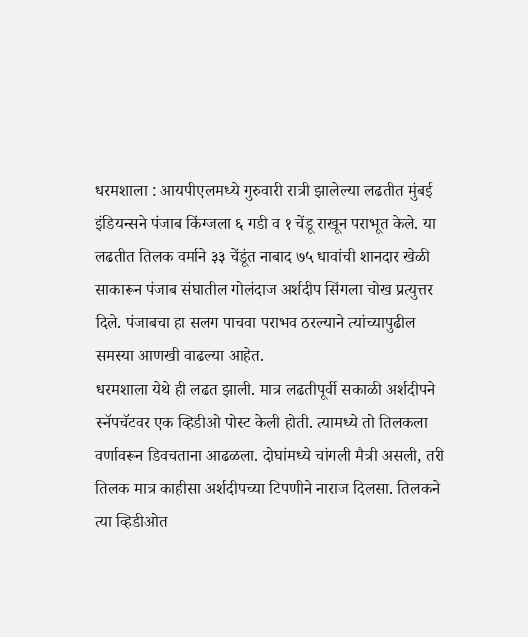धरमशाला : आयपीएलमध्ये गुरुवारी रात्री झालेल्या लढतीत मुंबई इंडियन्सने पंजाब किंग्जला ६ गडी व १ चेंडू राखून पराभूत केले. या लढतीत तिलक वर्माने ३३ चेंडूंत नाबाद ७५ धावांची शानदार खेळी साकारून पंजाब संघातील गोलंदाज अर्शदीप सिंगला चोख प्रत्युत्तर दिले. पंजाबचा हा सलग पाचवा पराभव ठरल्याने त्यांच्यापुढील समस्या आणखी वाढल्या आहेत.
धरमशाला येथे ही लढत झाली. मात्र लढतीपूर्वी सकाळी अर्शदीपने स्नॅपचॅटवर एक व्हिडीओ पोस्ट केली होती. त्यामध्ये तो तिलकला वर्णावरून डिवचताना आढळला. दोघांमध्ये चांगली मैत्री असली, तरी तिलक मात्र काहीसा अर्शदीपच्या टिपणीने नाराज दिलसा. तिलकने त्या व्हिडीओत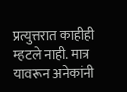प्रत्युत्तरात काहीही म्हटले नाही. मात्र यावरून अनेकांनी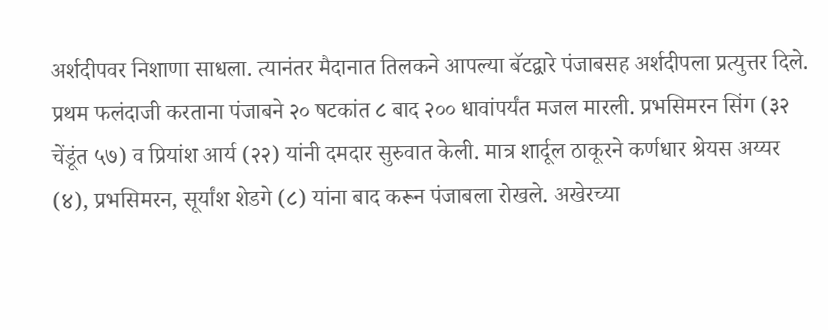अर्शदीपवर निशाणा साधला. त्यानंतर मैदानात तिलकने आपल्या बॅटद्वारे पंजाबसह अर्शदीपला प्रत्युत्तर दिले.
प्रथम फलंदाजी करताना पंजाबने २० षटकांत ८ बाद २०० धावांपर्यंत मजल मारली. प्रभसिमरन सिंग (३२ चेंडूंत ५७) व प्रियांश आर्य (२२) यांनी दमदार सुरुवात केली. मात्र शार्दूल ठाकूरने कर्णधार श्रेयस अय्यर (४), प्रभसिमरन, सूर्यांश शेडगे (८) यांना बाद करून पंजाबला रोखले. अखेरच्या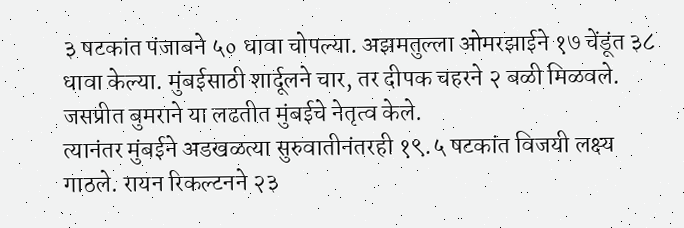३ षटकांत पंजाबने ५० धावा चोपल्या. अझमतुल्ला ओमरझाईने १७ चेंडूंत ३८ धावा केल्या. मुंबईसाठी शार्दूलने चार, तर दीपक चहरने २ बळी मिळवले. जसप्रीत बुमराने या लढतीत मुंबईचे नेतृत्व केले.
त्यानंतर मुंबईने अडखळत्या सुरुवातीनंतरही १९.५ षटकांत विजयी लक्ष्य गाठले. रायन रिकल्टनने २३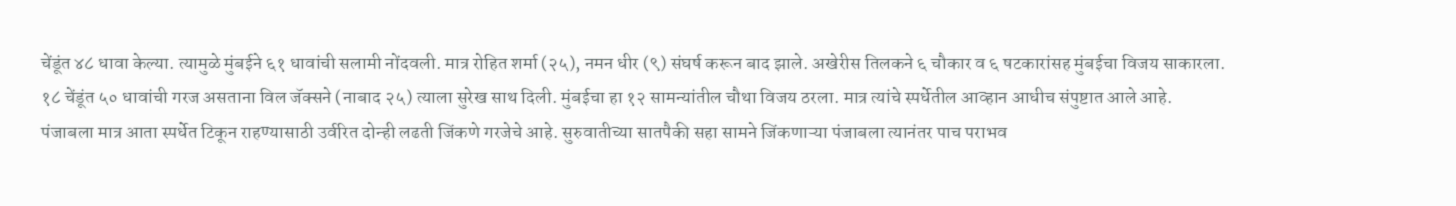चेंडूंत ४८ धावा केल्या. त्यामुळे मुंबईने ६१ धावांची सलामी नोंदवली. मात्र रोहित शर्मा (२५), नमन धीर (९) संघर्ष करून बाद झाले. अखेरीस तिलकने ६ चौकार व ६ षटकारांसह मुंबईचा विजय साकारला. १८ चेंडूंत ५० धावांची गरज असताना विल जॅक्सने (नाबाद २५) त्याला सुरेख साथ दिली. मुंबईचा हा १२ सामन्यांतील चौथा विजय ठरला. मात्र त्यांचे स्पर्धेतील आव्हान आधीच संपुष्टात आले आहे.
पंजाबला मात्र आता स्पर्धेत टिकून राहण्यासाठी उर्वरित दोन्ही लढती जिंकणे गरजेचे आहे. सुरुवातीच्या सातपैकी सहा सामने जिंकणाऱ्या पंजाबला त्यानंतर पाच पराभव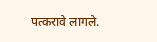पत्करावे लागले.